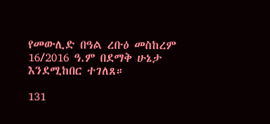የመውሊድ በዓል ረቡዕ መስከረም 16/2016 ዓ.ም በደማቅ ሁኔታ እንደሚከበር ተገለጸ።

131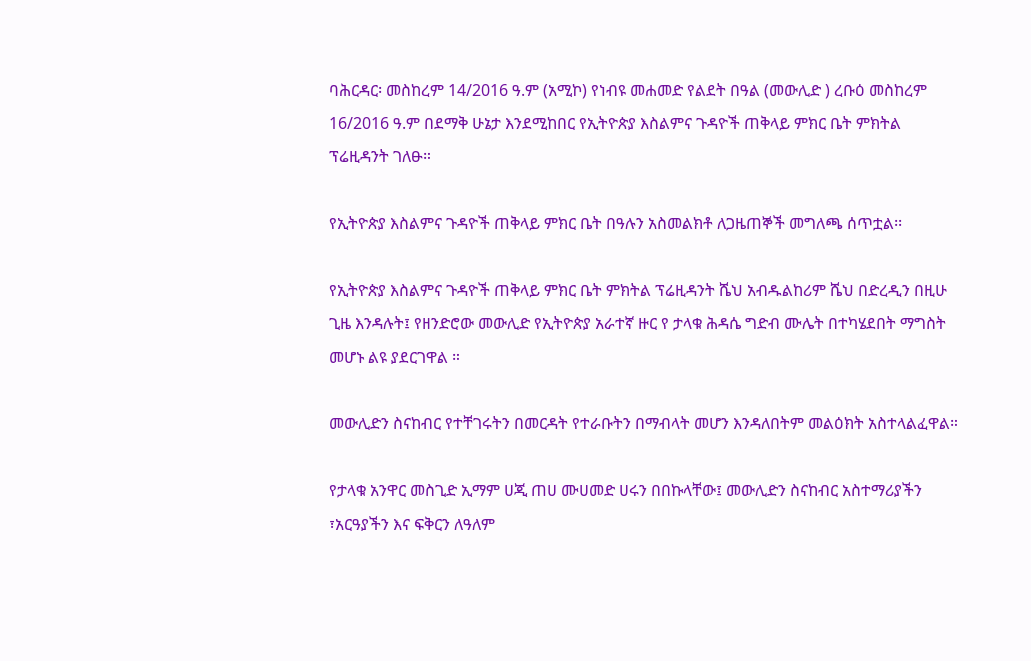ባሕርዳር፡ መስከረም 14/2016 ዓ.ም (አሚኮ) የነብዩ መሐመድ የልደት በዓል (መውሊድ ) ረቡዕ መስከረም 16/2016 ዓ.ም በደማቅ ሁኔታ እንደሚከበር የኢትዮጵያ እስልምና ጉዳዮች ጠቅላይ ምክር ቤት ምክትል ፕሬዚዳንት ገለፁ።

የኢትዮጵያ እስልምና ጉዳዮች ጠቅላይ ምክር ቤት በዓሉን አስመልክቶ ለጋዜጠኞች መግለጫ ሰጥቷል፡፡

የኢትዮጵያ እስልምና ጉዳዮች ጠቅላይ ምክር ቤት ምክትል ፕሬዚዳንት ሼህ አብዱልከሪም ሼህ በድረዲን በዚሁ ጊዜ እንዳሉት፤ የዘንድሮው መውሊድ የኢትዮጵያ አራተኛ ዙር የ ታላቁ ሕዳሴ ግድብ ሙሌት በተካሄደበት ማግስት መሆኑ ልዩ ያደርገዋል ።

መውሊድን ስናከብር የተቸገሩትን በመርዳት የተራቡትን በማብላት መሆን እንዳለበትም መልዕክት አስተላልፈዋል።

የታላቁ አንዋር መስጊድ ኢማም ሀጂ ጠሀ ሙሀመድ ሀሩን በበኩላቸው፤ መውሊድን ስናከብር አስተማሪያችን ፣አርዓያችን እና ፍቅርን ለዓለም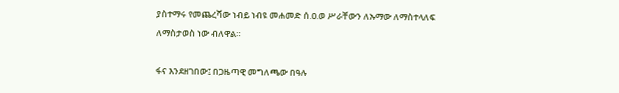ያስተማሩ የመጨረሻው ነብይ ነብዩ መሐመድ ሰ.ዐ.ወ ሥራቸውን ለኡማው ለማስተላለፍ ለማስታወስ ነው ብለዋል።

ፋና እንደዘገበው፤ በጋዜጣዊ መግለጫው በዓሉ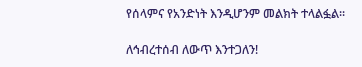የሰላምና የአንድነት እንዲሆንም መልክት ተላልፏል፡፡

ለኅብረተሰብ ለውጥ እንተጋለን!